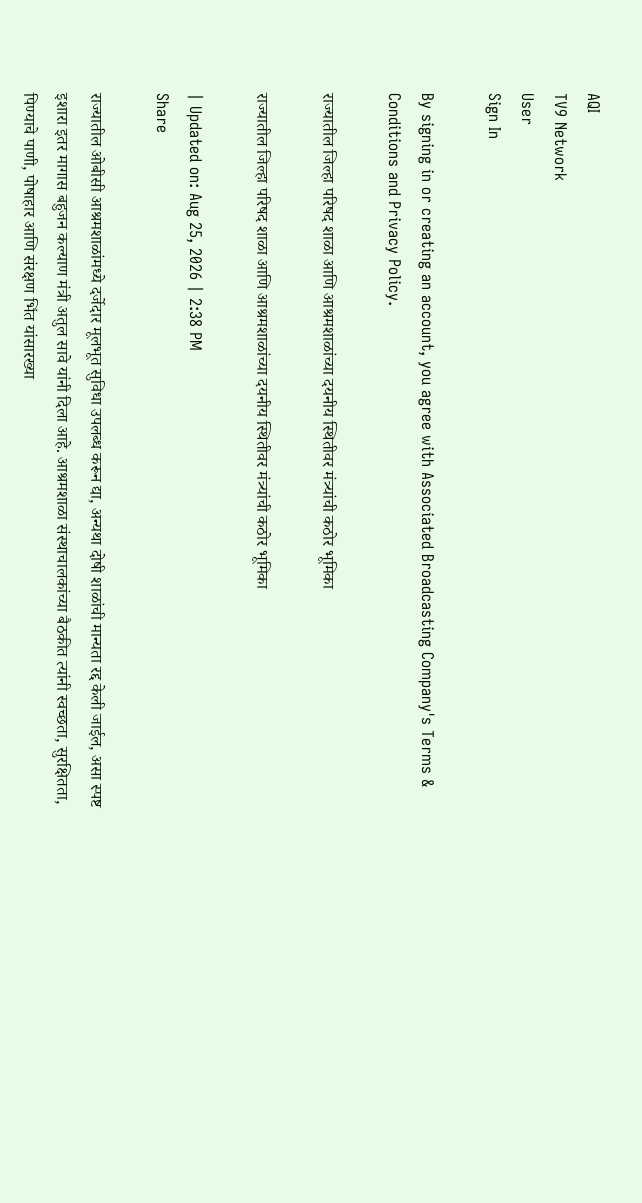AQI
TV9 Network
User
Sign In

By signing in or creating an account, you agree with Associated Broadcasting Company's Terms & Conditions and Privacy Policy.

राज्यातील जिल्हा परिषद शाळा आणि आश्रमशाळांच्या दयनीय स्थितीवर मंत्र्यांची कठोर भूमिका

राज्यातील जिल्हा परिषद शाळा आणि आश्रमशाळांच्या दयनीय स्थितीवर मंत्र्यांची कठोर भूमिका

| Updated on: Aug 25, 2026 | 2:38 PM
Share

राज्यातील ओबीसी आश्रमशाळांमध्ये दर्जेदार मूलभूत सुविधा उपलब्ध करून द्या, अन्यथा दोषी शाळांची मान्यता रद्द केली जाईल, असा स्पष्ट इशारा इतर मागास बहुजन कल्याण मंत्री अतुल सावे यांनी दिला आहे. आश्रमशाळा संस्थाचालकांच्या बैठकीत त्यांनी स्वच्छता, सुरक्षितता, पिण्याचे पाणी, पोषाहार आणि संरक्षण भिंत यांसारख्या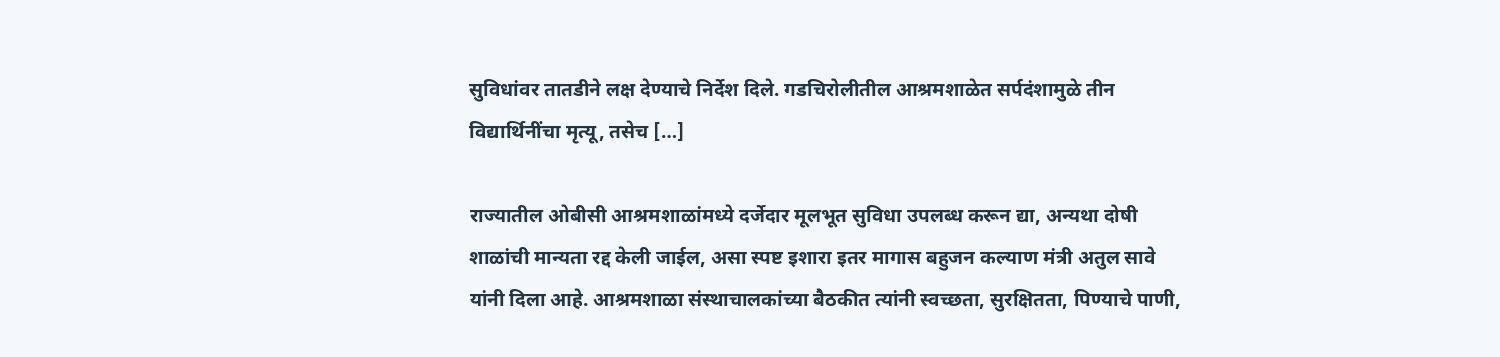सुविधांवर तातडीने लक्ष देण्याचे निर्देश दिले. गडचिरोलीतील आश्रमशाळेत सर्पदंशामुळे तीन विद्यार्थिनींचा मृत्यू, तसेच […]

राज्यातील ओबीसी आश्रमशाळांमध्ये दर्जेदार मूलभूत सुविधा उपलब्ध करून द्या, अन्यथा दोषी शाळांची मान्यता रद्द केली जाईल, असा स्पष्ट इशारा इतर मागास बहुजन कल्याण मंत्री अतुल सावे यांनी दिला आहे. आश्रमशाळा संस्थाचालकांच्या बैठकीत त्यांनी स्वच्छता, सुरक्षितता, पिण्याचे पाणी,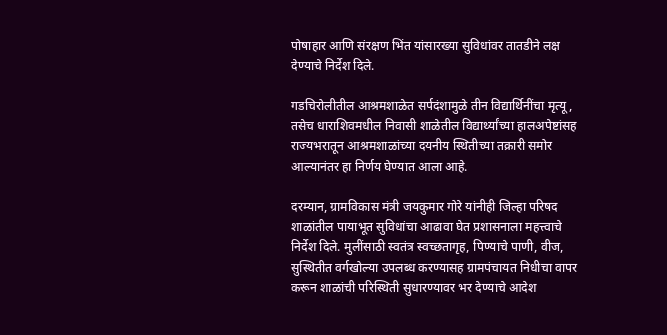पोषाहार आणि संरक्षण भिंत यांसारख्या सुविधांवर तातडीने लक्ष देण्याचे निर्देश दिले.

गडचिरोलीतील आश्रमशाळेत सर्पदंशामुळे तीन विद्यार्थिनींचा मृत्यू, तसेच धाराशिवमधील निवासी शाळेतील विद्यार्थ्यांच्या हालअपेष्टांसह राज्यभरातून आश्रमशाळांच्या दयनीय स्थितीच्या तक्रारी समोर आल्यानंतर हा निर्णय घेण्यात आला आहे.

दरम्यान, ग्रामविकास मंत्री जयकुमार गोरे यांनीही जिल्हा परिषद शाळांतील पायाभूत सुविधांचा आढावा घेत प्रशासनाला महत्त्वाचे निर्देश दिले. मुलींसाठी स्वतंत्र स्वच्छतागृह, पिण्याचे पाणी, वीज, सुस्थितीत वर्गखोल्या उपलब्ध करण्यासह ग्रामपंचायत निधीचा वापर करून शाळांची परिस्थिती सुधारण्यावर भर देण्याचे आदेश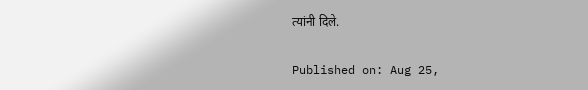त्यांनी दिले.

Published on: Aug 25,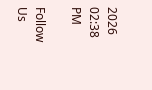2026 02:38 PM

Follow Us